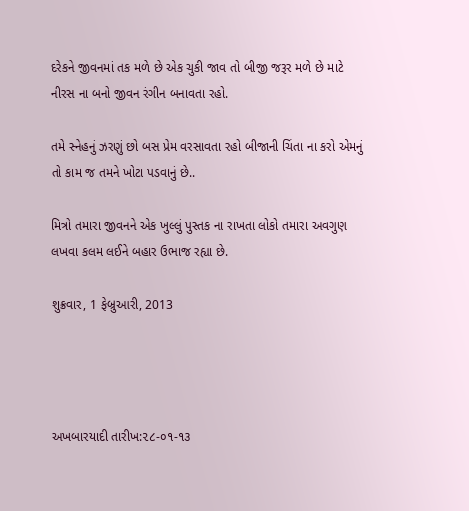દરેકને જીવનમાં તક મળે છે એક ચુકી જાવ તો બીજી જરૂર મળે છે માટે નીરસ ના બનો જીવન રંગીન બનાવતા રહો.

તમે સ્નેહનું ઝરણું છો બસ પ્રેમ વરસાવતા રહો બીજાની ચિંતા ના કરો એમનું તો કામ જ તમને ખોટા પડવાનું છે..

મિત્રો તમારા જીવનને એક ખુલ્લું પુસ્તક ના રાખતા લોકો તમારા અવગુણ લખવા કલમ લઈને બહાર ઉભાજ રહ્યા છે.

શુક્રવાર, 1 ફેબ્રુઆરી, 2013




અખબારયાદી તારીખ:૨૮-૦૧-૧૩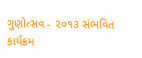ગુણોત્સવ - ૨૦૧૩ સંભવિત કાર્યક્રમ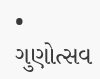• ગુણોત્સવ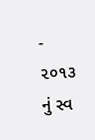- ૨૦૧૩ નું સ્વ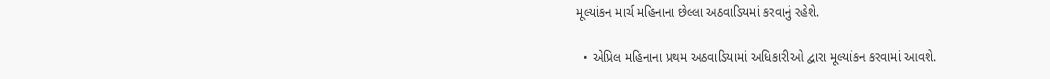મૂલ્યાંકન માર્ચ મહિનાના છેલ્લા અઠવાડિયમાં કરવાનું રહેશે.

  • એપ્રિલ મહિનાના પ્રથમ અઠવાડિયામાં અધિકારીઓ દ્વારા મૂલ્યાંકન કરવામાં આવશે.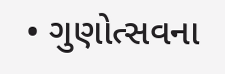• ગુણોત્સવના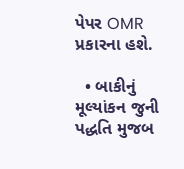પેપર OMR પ્રકારના હશે.

  • બાકીનું મૂલ્યાંકન જુની પદ્ધતિ મુજબ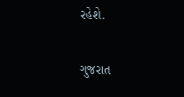રહેશે.

ગુજરાત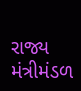રાજ્ય મંત્રીમંડળ